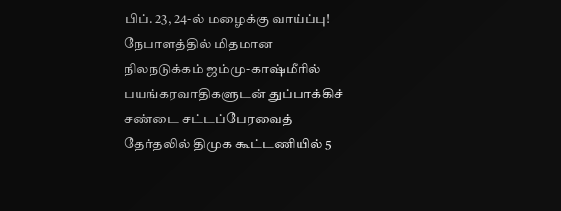பிப். 23, 24-ல் மழைக்கு வாய்ப்பு! நேபாளத்தில் மிதமான நிலநடுக்கம் ஜம்மு-காஷ்மீரில் பயங்கரவாதிகளுடன் துப்பாக்கிச் சண்டை சட்டப்பேரவைத் தேர்தலில் திமுக கூட்டணியில் 5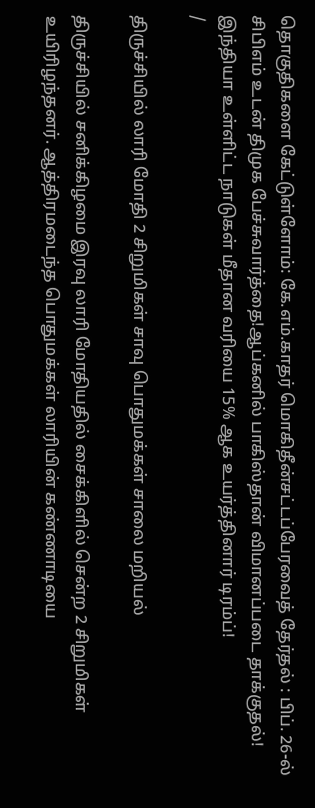தொகுதிகளை கேட்டுள்ளோம்: கே.எம்.காதர் மொகிதீன்சட்டப்பேரவைத் தேர்தல் : பிப். 26-ல் சிபிஎம் உடன் திமுக பேச்சுவார்த்தை!ஆப்கனில் பாகிஸ்தான் விமானப்படை தாக்குதல்! இந்தியா உள்ளிட்ட நாடுகள் மீதான வரியை 15% ஆக உயர்த்தினார் டிரம்ப்!
/

திருச்சியில் லாரி மோதி 2 சிறுமிகள் சாவு பொதுமக்கள் சாலை மறியல்

திருச்சியில் சனிக்கிழமை இரவு லாரி மோதியதில் சைக்கிளில் சென்ற 2 சிறுமிகள் உயிரிழந்தனர். ஆத்திரமடைந்த பொதுமக்கள் லாரியின் கண்ணாடியை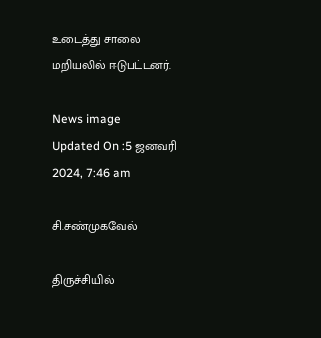உடைத்து சாலை மறியலில் ஈடுபட்டனர்.

News image
Updated On :5 ஜனவரி 2024, 7:46 am

சி.சண்முகவேல்

திருச்சியில்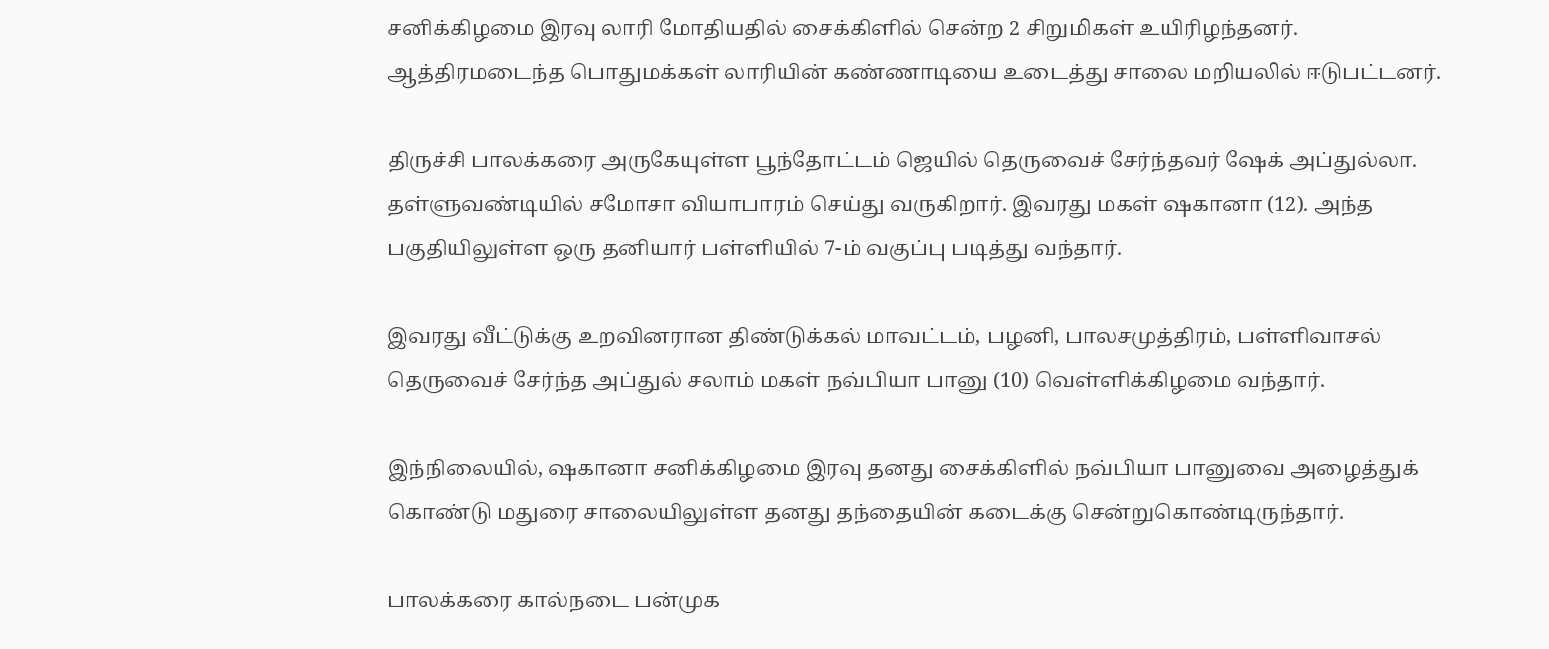சனிக்கிழமை இரவு லாரி மோதியதில் சைக்கிளில் சென்ற 2 சிறுமிகள் உயிரிழந்தனர். ஆத்திரமடைந்த பொதுமக்கள் லாரியின் கண்ணாடியை உடைத்து சாலை மறியலில் ஈடுபட்டனர்.

திருச்சி பாலக்கரை அருகேயுள்ள பூந்தோட்டம் ஜெயில் தெருவைச் சேர்ந்தவர் ஷேக் அப்துல்லா. தள்ளுவண்டியில் சமோசா வியாபாரம் செய்து வருகிறார். இவரது மகள் ஷகானா (12). அந்த பகுதியிலுள்ள ஒரு தனியார் பள்ளியில் 7-ம் வகுப்பு படித்து வந்தார்.

இவரது வீட்டுக்கு உறவினரான திண்டுக்கல் மாவட்டம், பழனி, பாலசமுத்திரம், பள்ளிவாசல் தெருவைச் சேர்ந்த அப்துல் சலாம் மகள் நவ்பியா பானு (10) வெள்ளிக்கிழமை வந்தார்.

இந்நிலையில், ஷகானா சனிக்கிழமை இரவு தனது சைக்கிளில் நவ்பியா பானுவை அழைத்துக் கொண்டு மதுரை சாலையிலுள்ள தனது தந்தையின் கடைக்கு சென்றுகொண்டிருந்தார்.

பாலக்கரை கால்நடை பன்முக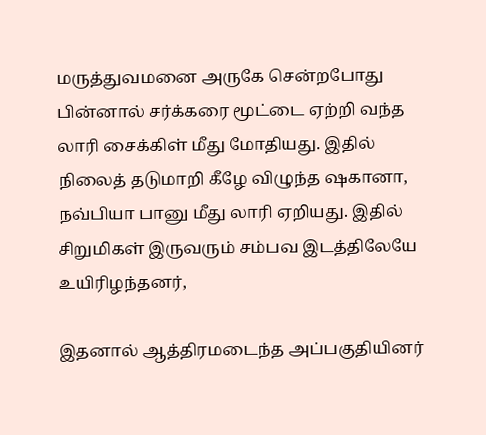மருத்துவமனை அருகே சென்றபோது பின்னால் சர்க்கரை மூட்டை ஏற்றி வந்த லாரி சைக்கிள் மீது மோதியது. இதில் நிலைத் தடுமாறி கீழே விழுந்த ஷகானா, நவ்பியா பானு மீது லாரி ஏறியது. இதில் சிறுமிகள் இருவரும் சம்பவ இடத்திலேயே உயிரிழந்தனர்,

இதனால் ஆத்திரமடைந்த அப்பகுதியினர்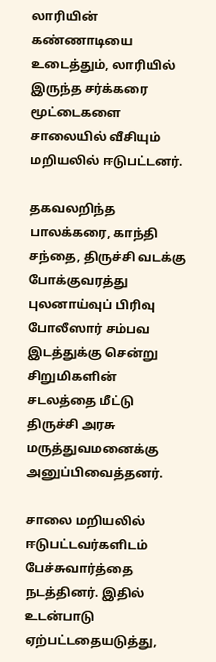லாரியின் கண்ணாடியை உடைத்தும், லாரியில் இருந்த சர்க்கரை மூட்டைகளை சாலையில் வீசியும் மறியலில் ஈடுபட்டனர்.

தகவலறிந்த பாலக்கரை, காந்தி சந்தை, திருச்சி வடக்கு போக்குவரத்து புலனாய்வுப் பிரிவு போலீஸார் சம்பவ இடத்துக்கு சென்று சிறுமிகளின் சடலத்தை மீட்டு திருச்சி அரசு மருத்துவமனைக்கு அனுப்பிவைத்தனர்.

சாலை மறியலில் ஈடுபட்டவர்களிடம் பேச்சுவார்த்தை நடத்தினர். இதில் உடன்பாடு ஏற்பட்டதையடுத்து,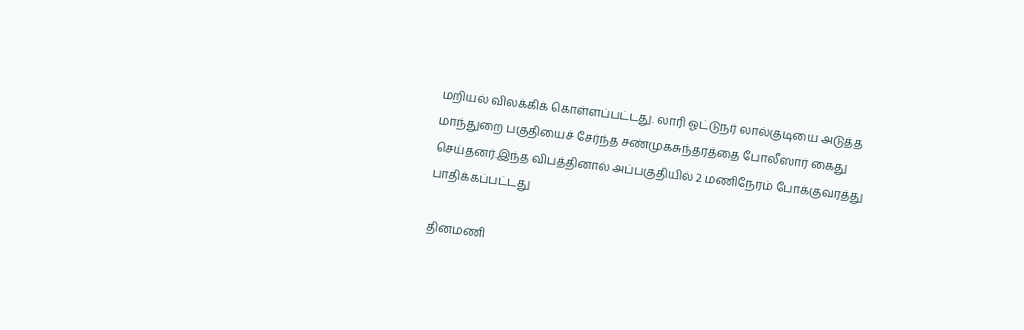மறியல் விலக்கிக் கொள்ளப்பட்டது. லாரி ஓட்டுநர் லால்குடியை அடுத்த மாந்துறை பகுதியைச் சேர்ந்த சண்முகசுந்தரத்தை போலீஸார் கைது செய்தனர்.இந்த விபத்தினால் அப்பகுதியில் 2 மணிநேரம் போக்குவரத்து பாதிக்கப்பட்டது

தினமணி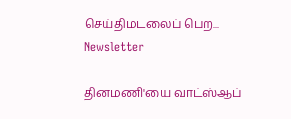செய்திமடலைப் பெற... Newsletter

தினமணி'யை வாட்ஸ்ஆப்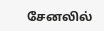சேனலில்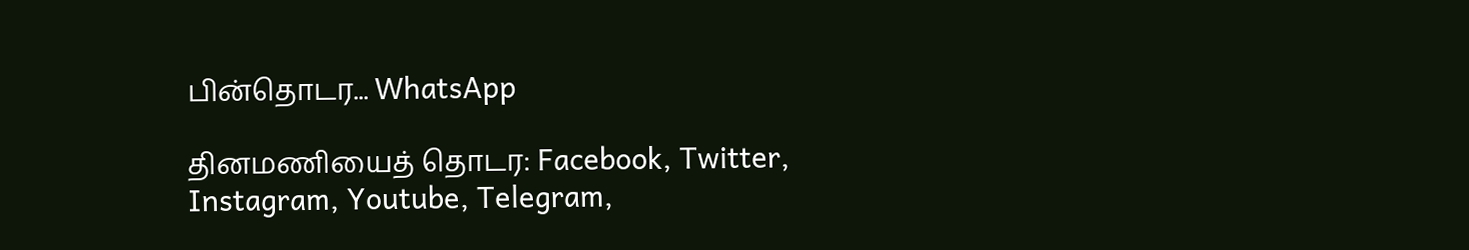பின்தொடர... WhatsApp

தினமணியைத் தொடர: Facebook, Twitter, Instagram, Youtube, Telegram,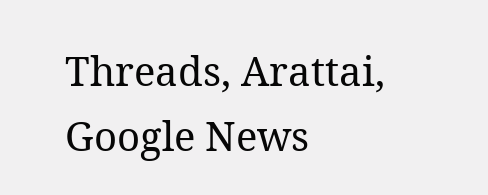Threads, Arattai, Google News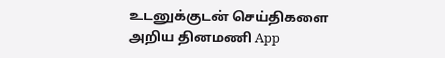உடனுக்குடன் செய்திகளை அறிய தினமணி App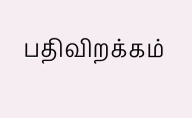பதிவிறக்கம்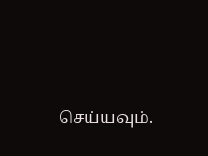செய்யவும்.